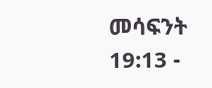መሳፍንት 19:13 -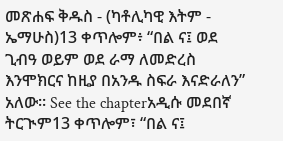መጽሐፍ ቅዱስ - (ካቶሊካዊ እትም - ኤማሁስ)13 ቀጥሎም፥ “በል ና፤ ወደ ጊብዓ ወይም ወደ ራማ ለመድረስ እንሞክርና ከዚያ በአንዱ ስፍራ እናድራለን” አለው። See the chapterአዲሱ መደበኛ ትርጒም13 ቀጥሎም፣ “በል ና፤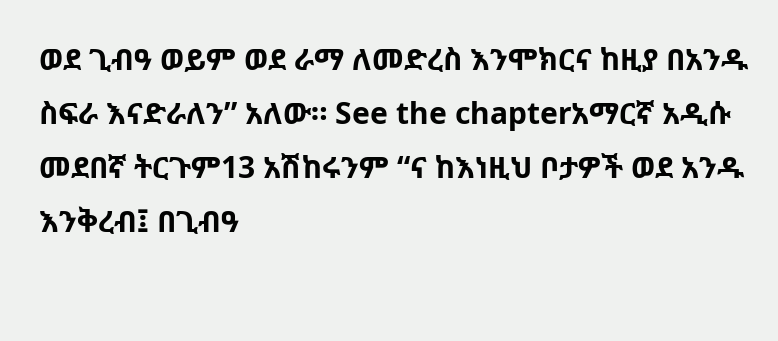ወደ ጊብዓ ወይም ወደ ራማ ለመድረስ እንሞክርና ከዚያ በአንዱ ስፍራ እናድራለን” አለው። See the chapterአማርኛ አዲሱ መደበኛ ትርጉም13 አሽከሩንም “ና ከእነዚህ ቦታዎች ወደ አንዱ እንቅረብ፤ በጊብዓ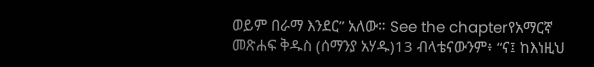ወይም በራማ እንደር” አለው። See the chapterየአማርኛ መጽሐፍ ቅዱስ (ሰማንያ አሃዱ)13 ብላቴናውንም፥ “ና፤ ከእነዚህ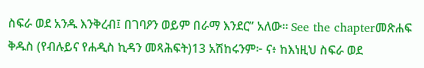ስፍራ ወደ አንዱ እንቅረብ፤ በገባዖን ወይም በራማ እንደር” አለው። See the chapterመጽሐፍ ቅዱስ (የብሉይና የሐዲስ ኪዳን መጻሕፍት)13 አሽከሩንም፦ ና፥ ከእነዚህ ስፍራ ወደ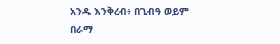አንዱ እንቅረብ፥ በጊብዓ ወይም በራማ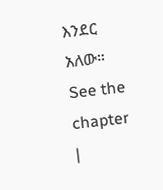እንደር አለው። See the chapter |